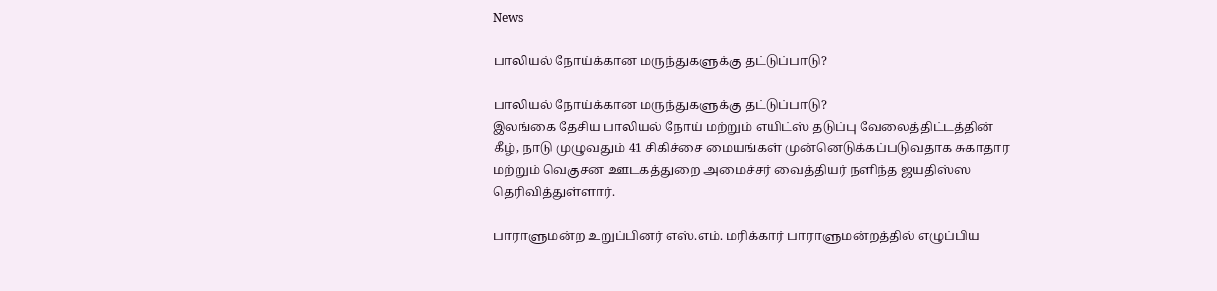News

பாலியல் நோய்க்கான மருந்துகளுக்கு தட்டுப்பாடு?

பாலியல் நோய்க்கான மருந்துகளுக்கு தட்டுப்பாடு?
இலங்கை தேசிய பாலியல் நோய் மற்றும் எயிட்ஸ் தடுப்பு வேலைத்திட்டத்தின் கீழ், நாடு முழுவதும் 41 சிகிச்சை மையங்கள் முன்னெடுக்கப்படுவதாக சுகாதார மற்றும் வெகுசன ஊடகத்துறை அமைச்சர் வைத்தியர் நளிந்த ஜயதிஸ்ஸ தெரிவித்துள்ளார்.

பாராளுமன்ற உறுப்பினர் எஸ்.எம். மரிக்கார் பாராளுமன்றத்தில் எழுப்பிய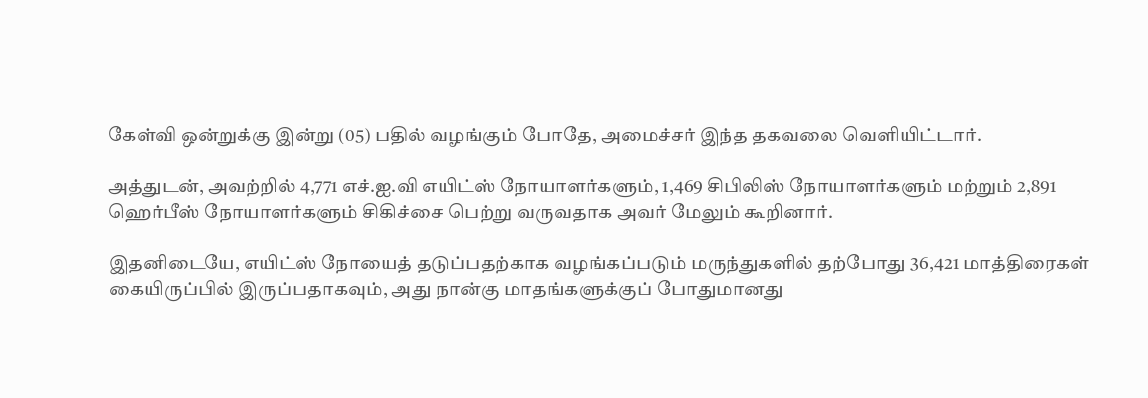கேள்வி ஒன்றுக்கு இன்று (05) பதில் வழங்கும் போதே, அமைச்சர் இந்த தகவலை வௌியிட்டார்.

அத்துடன், அவற்றில் 4,771 எச்.ஐ.வி எயிட்ஸ் நோயாளர்களும், 1,469 சிபிலிஸ் நோயாளர்களும் மற்றும் 2,891 ஹெர்பீஸ் நோயாளர்களும் சிகிச்சை பெற்று வருவதாக அவர் மேலும் கூறினார்.

இதனிடையே, எயிட்ஸ் நோயைத் தடுப்பதற்காக வழங்கப்படும் மருந்துகளில் தற்போது 36,421 மாத்திரைகள் கையிருப்பில் இருப்பதாகவும், அது நான்கு மாதங்களுக்குப் போதுமானது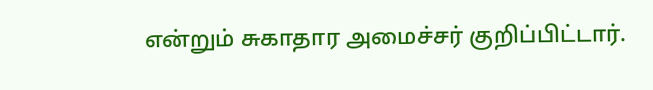என்றும் சுகாதார அமைச்சர் குறிப்பிட்டார்.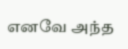எனவே அந்த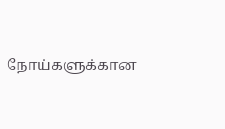நோய்களுக்கான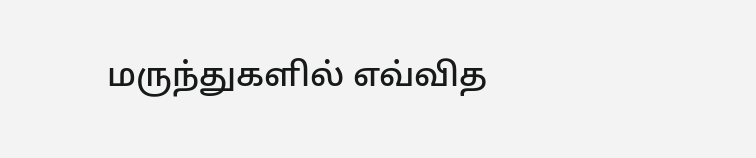மருந்துகளில் எவ்வித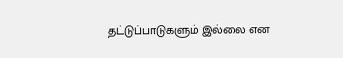தட்டுப்பாடுகளும் இல்லை என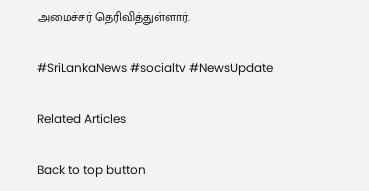அமைச்சர் தெரிவித்துள்ளார்.

#SriLankaNews #socialtv #NewsUpdate

Related Articles

Back to top button